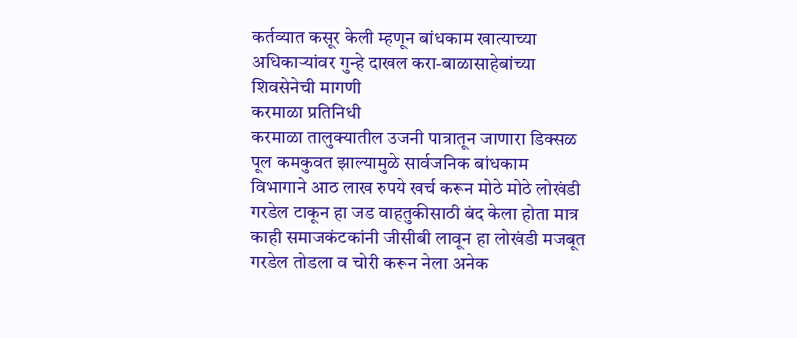कर्तव्यात कसूर केली म्हणून बांधकाम खात्याच्या अधिकाऱ्यांवर गुन्हे दाखल करा-बाळासाहेबांच्या शिवसेनेची मागणी
करमाळा प्रतिनिधी
करमाळा तालुक्यातील उजनी पात्रातून जाणारा डिक्सळ पूल कमकुवत झाल्यामुळे सार्वजनिक बांधकाम विभागाने आठ लाख रुपये खर्च करून मोठे मोठे लोखंडी गरडेल टाकून हा जड वाहतुकीसाठी बंद केला होता मात्र काही समाजकंटकांनी जीसीबी लावून हा लोखंडी मजबूत गरडेल तोडला व चोरी करून नेला अनेक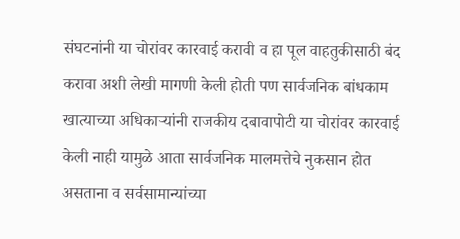संघटनांनी या चोरांवर कारवाई करावी व हा पूल वाहतुकीसाठी बंद करावा अशी लेखी मागणी केली होती पण सार्वजनिक बांधकाम खात्याच्या अधिकाऱ्यांनी राजकीय दबावापोटी या चोरांवर कारवाई केली नाही यामुळे आता सार्वजनिक मालमत्तेचे नुकसान होत असताना व सर्वसामान्यांच्या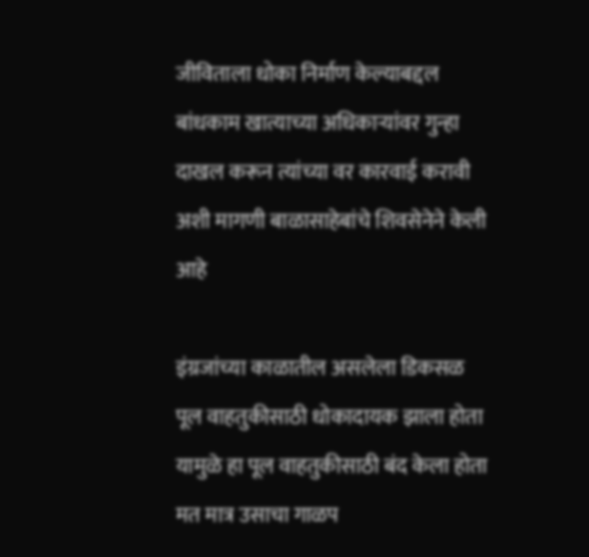जीविताला धोका निर्माण केल्याबद्दल बांधकाम खात्याच्या अधिकाऱ्यांवर गुन्हा दाखल करून त्यांच्या वर कारवाई करावी अशी मागणी बाळासाहेबांचे शिवसेनेने केली आहे

इंग्रजांच्या काळातील असलेला डिकसळ पूल वाहतुकीसाठी धोकादायक झाला होता यामुळे हा पूल वाहतुकीसाठी बंद केला होता मत मात्र उसाचा गाळप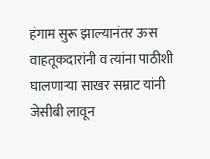हंगाम सुरू झाल्यानंतर ऊस वाहतूकदारांनी व त्यांना पाठीशी घालणाऱ्या साखर सम्राट यांनी जेसीबी लावून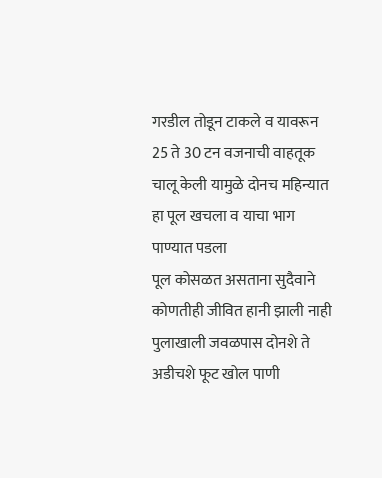गरडील तोडून टाकले व यावरून 25 ते 30 टन वजनाची वाहतूक चालू केली यामुळे दोनच महिन्यात हा पूल खचला व याचा भाग पाण्यात पडला
पूल कोसळत असताना सुदैवाने कोणतीही जीवित हानी झाली नाही पुलाखाली जवळपास दोनशे ते अडीचशे फूट खोल पाणी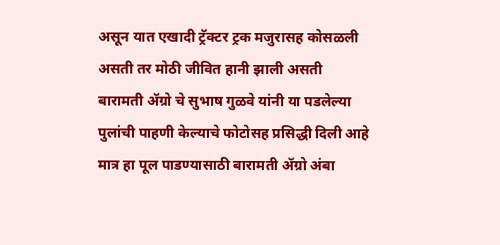असून यात एखादी ट्रॅक्टर ट्रक मजुरासह कोसळली असती तर मोठी जीवित हानी झाली असती
बारामती ॲग्रो चे सुभाष गुळवे यांनी या पडलेल्या पुलांची पाहणी केल्याचे फोटोसह प्रसिद्धी दिली आहे मात्र हा पूल पाडण्यासाठी बारामती ॲग्रो अंबा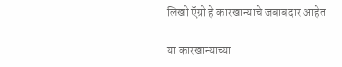लिखो ऍग्रो हे कारखान्याचे जबाबदार आहेत

या कारखान्याच्या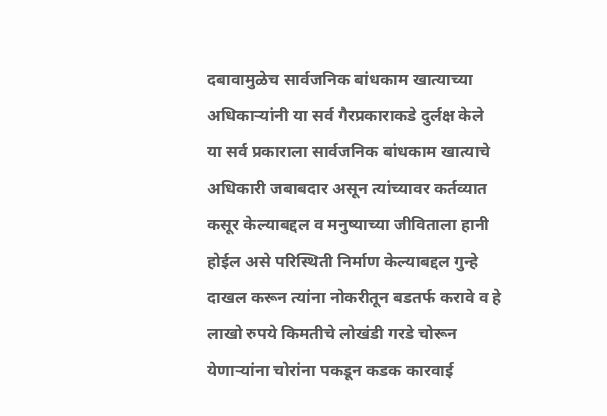दबावामुळेच सार्वजनिक बांधकाम खात्याच्या अधिकाऱ्यांनी या सर्व गैरप्रकाराकडे दुर्लक्ष केले
या सर्व प्रकाराला सार्वजनिक बांधकाम खात्याचे अधिकारी जबाबदार असून त्यांच्यावर कर्तव्यात कसूर केल्याबद्दल व मनुष्याच्या जीविताला हानी होईल असे परिस्थिती निर्माण केल्याबद्दल गुन्हे दाखल करून त्यांना नोकरीतून बडतर्फ करावे व हे लाखो रुपये किमतीचे लोखंडी गरडे चोरून येणाऱ्यांना चोरांना पकडून कडक कारवाई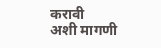करावी
अशी मागणी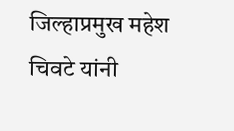जिल्हाप्रमुख महेश चिवटे यांनी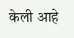केली आहे